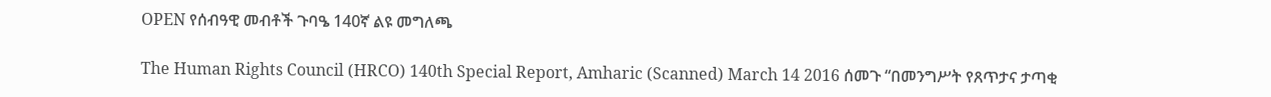OPEN የሰብዓዊ መብቶች ጉባዔ 140ኛ ልዩ መግለጫ

The Human Rights Council (HRCO) 140th Special Report, Amharic (Scanned) March 14 2016 ሰመጉ “በመንግሥት የጸጥታና ታጣቂ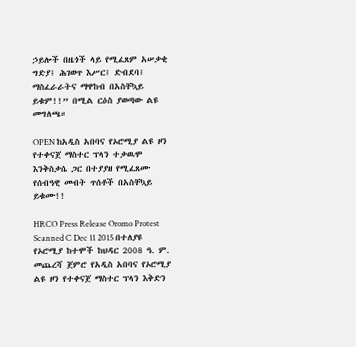ኃይሎች በዜጎች ላይ የሚፈጸም አሠቃቂ ግድያ፤ ሕገወጥ እሥር፤ ድብደባ፤ ማስፈራራትና ማዋከብ በአስቸኳይ ይቁም!!” በሚል ርዕስ ያወጣው ልዩ መግለጫ።

OPEN ከአዲስ አበባና የኦሮሚያ ልዩ ዞን የተቀናጀ ማስተር ፕላን ተቃዉሞ እንቅስቃሴ ጋር በተያያዘ የሚፈጸሙ የሰብዓዊ መብት ጥሰቶች በአስቸኳይ ይቁሙ!!

HRCO Press Release Oromo Protest Scanned C Dec 11 2015 በተለያዩ የኦሮሚያ ከተሞች ከህዳር 2008 ዓ. ም. መጨረሻ ጀምሮ የአዲስ አበባና የኦሮሚያ ልዩ ዞን የተቀናጀ ማስተር ፕላን እቅድን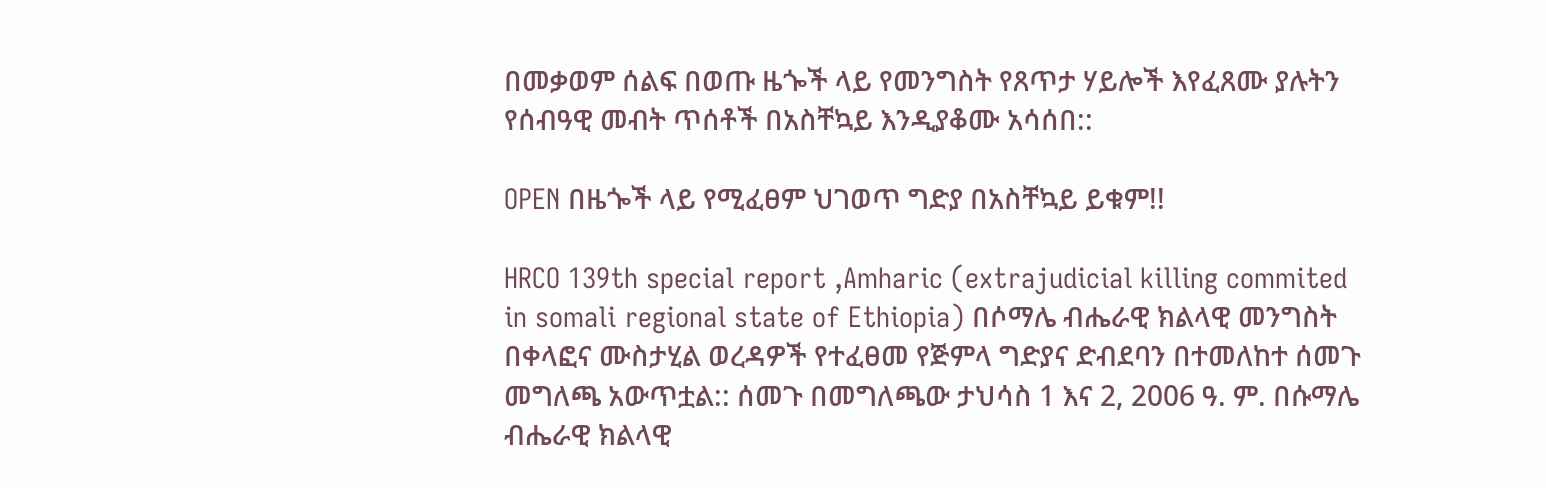በመቃወም ሰልፍ በወጡ ዜጐች ላይ የመንግስት የጸጥታ ሃይሎች እየፈጸሙ ያሉትን የሰብዓዊ መብት ጥሰቶች በአስቸኳይ እንዲያቆሙ አሳሰበ::

OPEN በዜጐች ላይ የሚፈፀም ህገወጥ ግድያ በአስቸኳይ ይቁም!!

HRCO 139th special report ,Amharic (extrajudicial killing commited in somali regional state of Ethiopia) በሶማሌ ብሔራዊ ክልላዊ መንግስት በቀላፎና ሙስታሂል ወረዳዎች የተፈፀመ የጅምላ ግድያና ድብደባን በተመለከተ ሰመጉ መግለጫ አውጥቷል:: ሰመጉ በመግለጫው ታህሳስ 1 እና 2, 2006 ዓ. ም. በሱማሌ ብሔራዊ ክልላዊ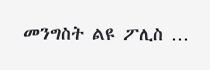መንግስት ልዩ ፖሊስ …